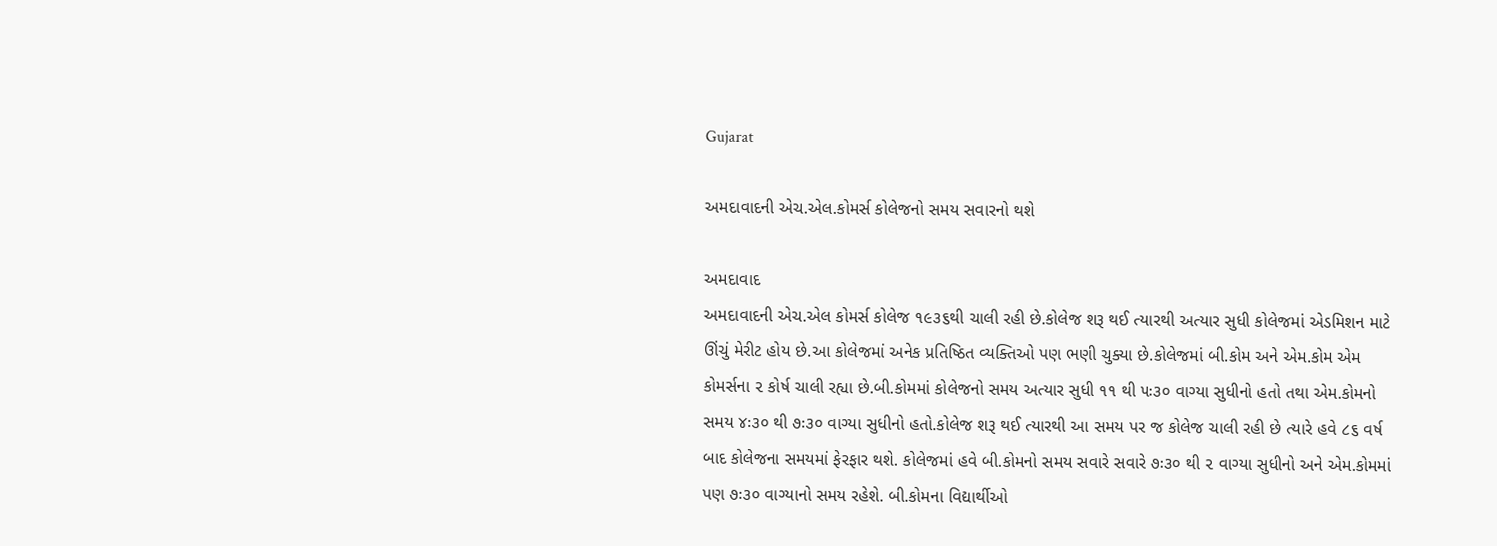Gujarat

અમદાવાદની એચ.એલ.કોમર્સ કોલેજનો સમય સવારનો થશે

અમદાવાદ
અમદાવાદની એચ.એલ કોમર્સ કોલેજ ૧૯૩૬થી ચાલી રહી છે.કોલેજ શરૂ થઈ ત્યારથી અત્યાર સુધી કોલેજમાં એડમિશન માટે ઊંચું મેરીટ હોય છે.આ કોલેજમાં અનેક પ્રતિષ્ઠિત વ્યક્તિઓ પણ ભણી ચુક્યા છે.કોલેજમાં બી.કોમ અને એમ.કોમ એમ કોમર્સના ૨ કોર્ષ ચાલી રહ્યા છે.બી.કોમમાં કોલેજનો સમય અત્યાર સુધી ૧૧ થી ૫ઃ૩૦ વાગ્યા સુધીનો હતો તથા એમ.કોમનો સમય ૪ઃ૩૦ થી ૭ઃ૩૦ વાગ્યા સુધીનો હતો.કોલેજ શરૂ થઈ ત્યારથી આ સમય પર જ કોલેજ ચાલી રહી છે ત્યારે હવે ૮૬ વર્ષ બાદ કોલેજના સમયમાં ફેરફાર થશે. કોલેજમાં હવે બી.કોમનો સમય સવારે સવારે ૭ઃ૩૦ થી ૨ વાગ્યા સુધીનો અને એમ.કોમમાં પણ ૭ઃ૩૦ વાગ્યાનો સમય રહેશે. બી.કોમના વિદ્યાર્થીઓ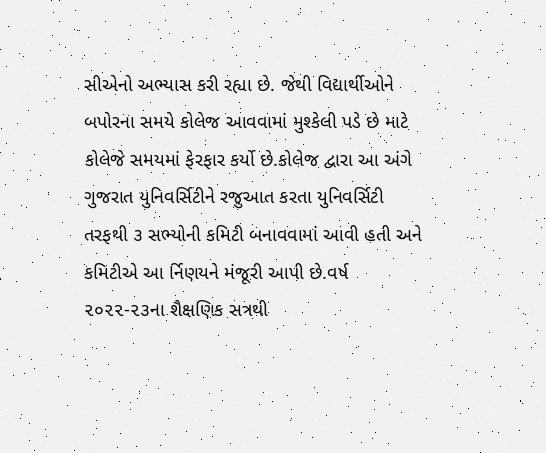સીએનો અભ્યાસ કરી રહ્યા છે. જેથી વિદ્યાર્થીઓને બપોરના સમયે કોલેજ આવવામાં મુશ્કેલી પડે છે માટે કોલેજે સમયમાં ફેરફાર કર્યો છે.કોલેજ દ્વારા આ અંગે ગુજરાત યુનિવર્સિટીને રજુઆત કરતા યુનિવર્સિટી તરફથી ૩ સભ્યોની કમિટી બનાવવામાં આવી હતી અને કમિટીએ આ ર્નિણયને મંજૂરી આપી છે.વર્ષ ૨૦૨૨-૨૩ના શૈક્ષણિક સત્રથી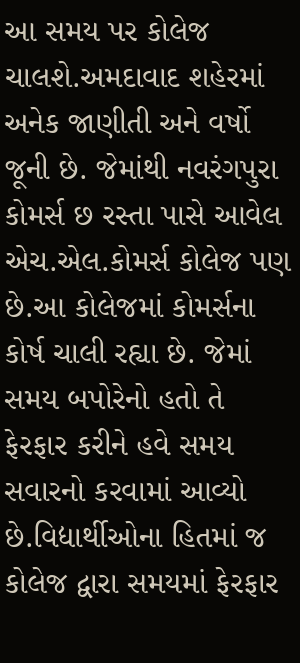આ સમય પર કોલેજ ચાલશે.અમદાવાદ શહેરમાં અનેક જાણીતી અને વર્ષો જૂની છે. જેમાંથી નવરંગપુરા કોમર્સ છ રસ્તા પાસે આવેલ એચ.એલ.કોમર્સ કોલેજ પણ છે.આ કોલેજમાં કોમર્સના કોર્ષ ચાલી રહ્યા છે. જેમાં સમય બપોરેનો હતો તે ફેરફાર કરીને હવે સમય સવારનો કરવામાં આવ્યો છે.વિદ્યાર્થીઓના હિતમાં જ કોલેજ દ્વારા સમયમાં ફેરફાર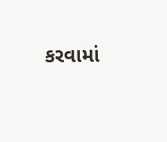કરવામાં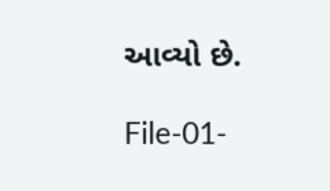આવ્યો છે.

File-01-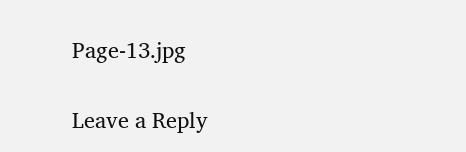Page-13.jpg

Leave a Reply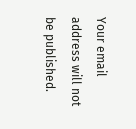Your email address will not be published.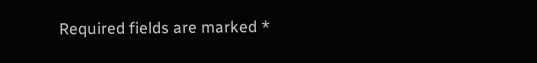Required fields are marked *